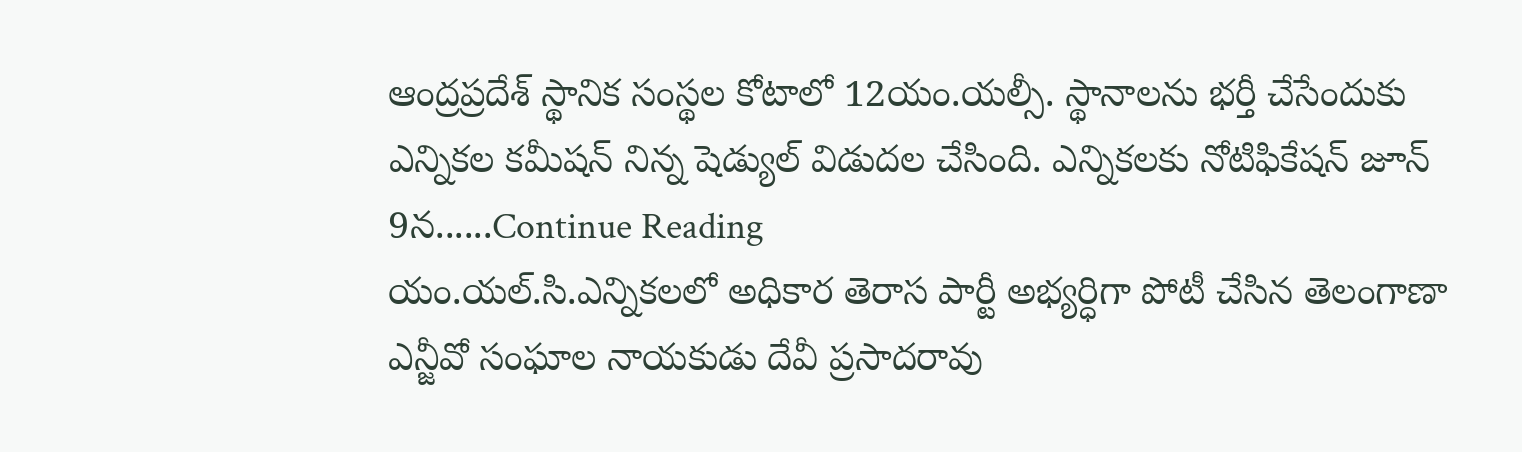ఆంద్రప్రదేశ్ స్థానిక సంస్థల కోటాలో 12యం.యల్సీ. స్థానాలను భర్తీ చేసేందుకు ఎన్నికల కమీషన్ నిన్న షెడ్యుల్ విడుదల చేసింది. ఎన్నికలకు నోటిఫికేషన్ జూన్ 9న......Continue Reading
యం.యల్.సి.ఎన్నికలలో అధికార తెరాస పార్టీ అభ్యర్ధిగా పోటీ చేసిన తెలంగాణా ఎన్జీవో సంఘాల నాయకుడు దేవీ ప్రసాదరావు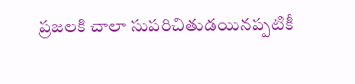ప్రజలకి చాలా సుపరిచితుడయినప్పటికీ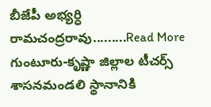బీజేపీ అభ్యర్ధి రామచంద్రరావు.........Read More
గుంటూరు-కృష్ణా జిల్లాల టీచర్స్ శాసనమండలి స్థానానికి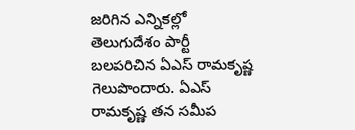జరిగిన ఎన్నికల్లో తెలుగుదేశం పార్టీ బలపరిచిన ఏఎస్ రామకృష్ణ గెలుపొందారు. ఏఎస్ రామకృష్ణ తన సమీప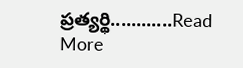ప్రత్యర్థి............Read More